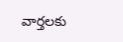వార్తలకు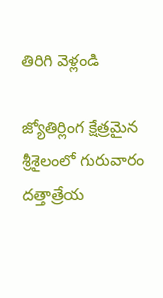తిరిగి వెళ్లండి

జ్యోతిర్లింగ క్షేత్రమైన శ్రీశైలంలో గురువారం దత్తాత్రేయ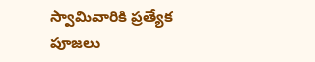స్వామివారికి ప్రత్యేక పూజలు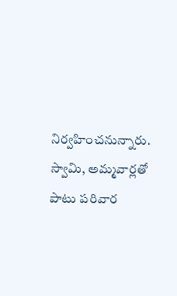నిర్వహించనున్నారు. స్వామి, అమ్మవార్లతో పాటు పరివార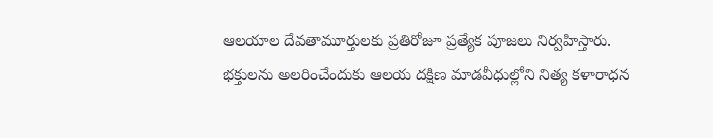ఆలయాల దేవతామూర్తులకు ప్రతిరోజూ ప్రత్యేక పూజలు నిర్వహిస్తారు.
భక్తులను అలరించేందుకు ఆలయ దక్షిణ మాడవీధుల్లోని నిత్య కళారాధన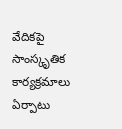వేదికపై సాంస్కృతిక కార్యక్రమాలు ఏర్పాటు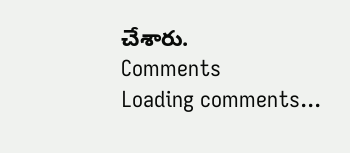చేశారు.
Comments
Loading comments...